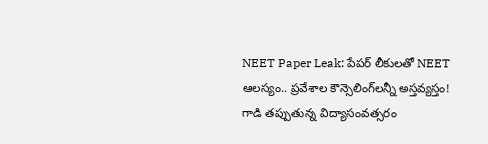NEET Paper Leak: పేపర్ లీకులతో NEET ఆలస్యం.. ప్రవేశాల కౌన్సెలింగ్‌లన్నీ అస్తవ్యస్తం! గాడి తప్పుతున్న విద్యాసంవత్సరం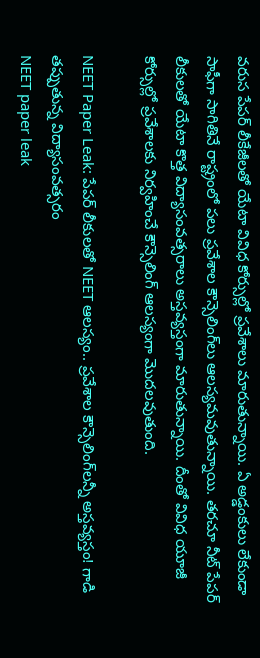వరుస పేపర్‌ లీకేజీలతో యేటా వివిధ కోర్సుల్లో ప్రవేశాలు మారుతున్నాయి. ఏ అడ్డంకులు లేకుండా సాఫీగా సాగితినే రాష్ట్రంలో పలు ప్రవేశాల కౌన్సెలింగ్‌లు ఆలస్యమవుతున్నాయి. తరచూ నీట్‌ పేపర్‌ లీకులతో యేటా కొత్త విద్యాసంవత్సరాలు అస్తవ్యస్తంగా మారుతున్నాయి. దీంతో వివిధ యూజీ కోర్సుల్లో ప్రవేశాలకు నిర్వహించే కౌన్సెలింగ్ ఆలస్యంగా మొదలవుతుంది.

NEET Paper Leak: పేపర్ లీకులతో NEET ఆలస్యం.. ప్రవేశాల కౌన్సెలింగ్‌లన్నీ అస్తవ్యస్తం! గాడి తప్పుతున్న విద్యాసంవత్సరం
NEET paper leak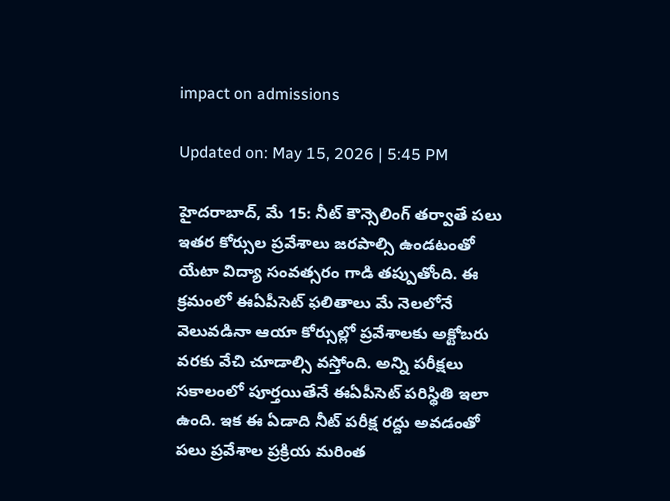impact on admissions

Updated on: May 15, 2026 | 5:45 PM

హైదరాబాద్‌, మే 15: నీట్‌ కౌన్సెలింగ్‌ తర్వాతే పలు ఇతర కోర్సుల ప్రవేశాలు జరపాల్సి ఉండటంతో యేటా విద్యా సంవత్సరం గాడి తప్పుతోంది. ఈ క్రమంలో ఈఏపీసెట్‌ ఫలితాలు మే నెలలోనే వెలువడినా ఆయా కోర్సుల్లో ప్రవేశాలకు అక్టోబరు వరకు వేచి చూడాల్సి వస్తోంది. అన్ని పరీక్షలు సకాలంలో పూర్తయితేనే ఈఏపీసెట్ పరిస్థితి ఇలా ఉంది. ఇక ఈ ఏడాది నీట్‌ పరీక్ష రద్దు అవడంతో పలు ప్రవేశాల ప్రక్రియ మరింత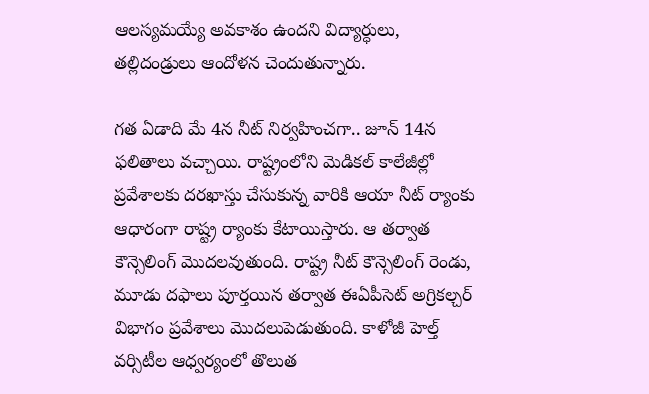ఆలస్యమయ్యే అవకాశం ఉందని విద్యార్ధులు, తల్లిదండ్రులు ఆందోళన చెందుతున్నారు.

గత ఏడాది మే 4న నీట్‌ నిర్వహించగా.. జూన్‌ 14న ఫలితాలు వచ్చాయి. రాష్ట్రంలోని మెడికల్‌ కాలేజీల్లో ప్రవేశాలకు దరఖాస్తు చేసుకున్న వారికి ఆయా నీట్‌ ర్యాంకు ఆధారంగా రాష్ట్ర ర్యాంకు కేటాయిస్తారు. ఆ తర్వాత కౌన్సెలింగ్‌ మొదలవుతుంది. రాష్ట్ర నీట్‌ కౌన్సెలింగ్‌ రెండు, మూడు దఫాలు పూర్తయిన తర్వాత ఈఏపీసెట్ అగ్రికల్చర్‌ విభాగం ప్రవేశాలు మొదలుపెడుతుంది. కాళోజీ హెల్త్‌ వర్సిటీల ఆధ్వర్యంలో తొలుత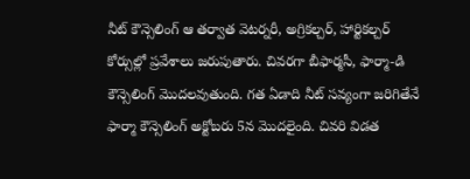నీట్‌ కౌన్సెలింగ్‌ ఆ తర్వాత వెటర్నరీ, అగ్రికల్చర్, హార్టికల్చర్‌ కోర్సుల్లో ప్రవేశాలు జరుపుతారు. చివరగా బీఫార్మసీ, ఫార్మా-డి కౌన్సెలింగ్‌ మొదలవుతుంది. గత ఏడాది నీట్‌ సవ్యంగా జరిగితేనే ఫార్మా కౌన్సెలింగ్‌ అక్టోబరు 5న మొదలైంది. చివరి విడత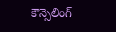కౌన్సెలింగ్‌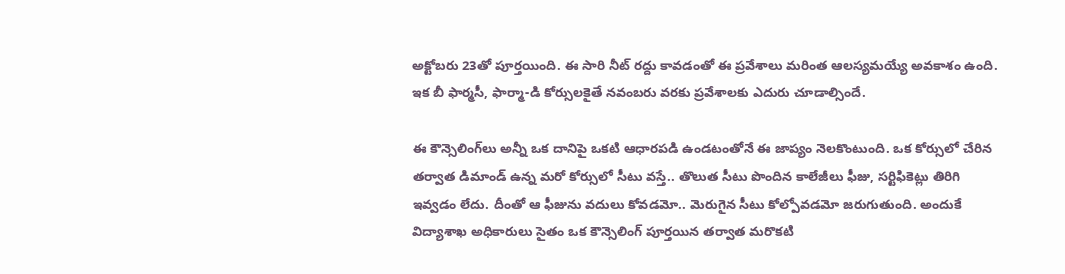అక్టోబరు 23తో పూర్తయింది. ఈ సారి నీట్‌ రద్దు కావడంతో ఈ ప్రవేశాలు మరింత ఆలస్యమయ్యే అవకాశం ఉంది. ఇక బీ ఫార్మసీ, ఫార్మా-డి కోర్సులకైతే నవంబరు వరకు ప్రవేశాలకు ఎదురు చూడాల్సిందే.

ఈ కౌన్సెలింగ్‌లు అన్నీ ఒక దానిపై ఒకటి ఆధారపడి ఉండటంతోనే ఈ జాప్యం నెలకొంటుంది. ఒక కోర్సులో చేరిన తర్వాత డిమాండ్‌ ఉన్న మరో కోర్సులో సీటు వస్తే.. తొలుత సీటు పొందిన కాలేజీలు ఫీజు, సర్టిఫికెట్లు తిరిగి ఇవ్వడం లేదు. దీంతో ఆ ఫీజును వదులు కోవడమో.. మెరుగైన సీటు కోల్పోవడమో జరుగుతుంది. అందుకే విద్యాశాఖ అధికారులు సైతం ఒక కౌన్సెలింగ్‌ పూర్తయిన తర్వాత మరొకటి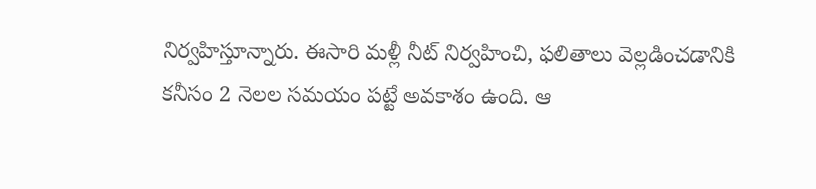నిర్వహిస్తూన్నారు. ఈసారి మళ్లీ నీట్‌ నిర్వహించి, ఫలితాలు వెల్లడించడానికి కనీసం 2 నెలల సమయం పట్టే అవకాశం ఉంది. ఆ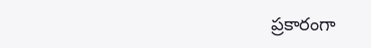ప్రకారంగా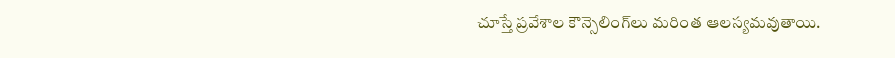చూస్తే ప్రవేశాల కౌన్సెలింగ్‌లు మరింత ఆలస్యమవుతాయి.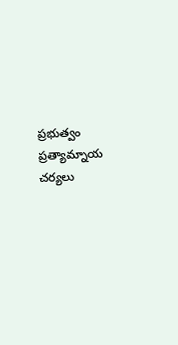ప్రభుత్వం ప్రత్యామ్నాయ చర్యలు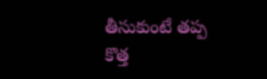తీసుకుంటే తప్ప కొత్త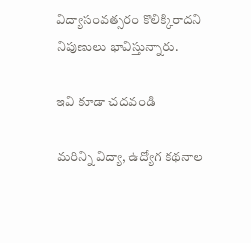విద్యాసంవత్సరం కొలిక్కిరాదని నిపుణులు భావిస్తున్నారు.

ఇవి కూడా చదవండి

మరిన్ని విద్యా, ఉద్యోగ కథనాల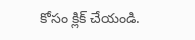కోసం క్లిక్‌ చేయండి.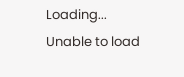Loading...
Unable to load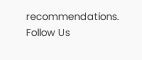recommendations.
Follow Us